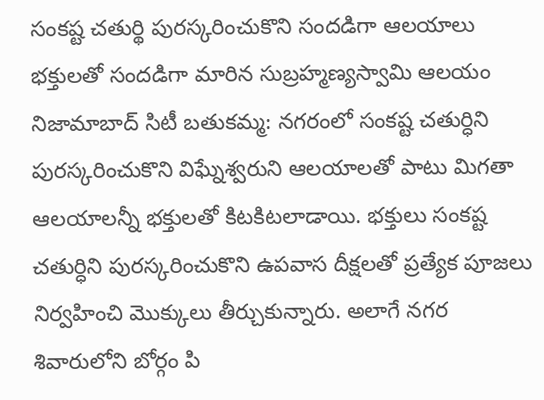సంకష్ట చతుర్థి పురస్కరించుకొని సందడిగా ఆలయాలు
భక్తులతో సందడిగా మారిన సుబ్రహ్మణ్యస్వామి ఆలయం నిజామాబాద్ సిటీ బతుకమ్మ: నగరంలో సంకష్ట చతుర్ధిని పురస్కరించుకొని విఘ్నేశ్వరుని ఆలయాలతో పాటు మిగతా ఆలయాలన్నీ భక్తులతో కిటకిటలాడాయి. భక్తులు సంకష్ట చతుర్ధిని పురస్కరించుకొని ఉపవాస దీక్షలతో ప్రత్యేక పూజలు నిర్వహించి మొక్కులు తీర్చుకున్నారు. అలాగే నగర శివారులోని బోర్గం పి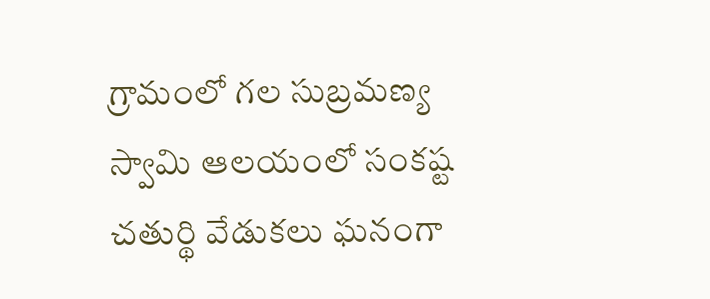గ్రామంలో గల సుబ్రమణ్య స్వామి ఆలయంలో సంకష్ట చతుర్థి వేడుకలు ఘనంగా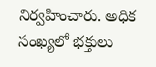నిర్వహించారు. అధిక సంఖ్యలో భక్తులు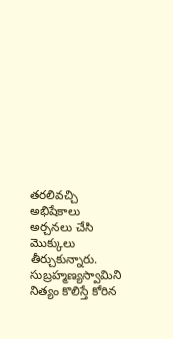తరలివచ్చి అభిషేకాలు అర్చనలు చేసి మొక్కులు తీర్చుకున్నారు. సుబ్రహ్మణ్యస్వామిని నిత్యం కొలిస్తే కోరిన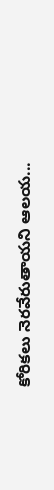కోరికలు నెరవేరుతాయని ఆలయ...